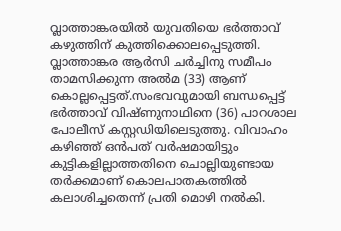വ്ലാത്താങ്കരയില്‍ യുവതിയെ ഭര്‍ത്താവ് കഴുത്തിന് കുത്തിക്കൊലപ്പെടുത്തി. വ്ലാത്താങ്കര ആര്‍സി ചര്‍ച്ചിനു സമീപം താമസിക്കുന്ന അല്‍മ (33) ആണ് കൊല്ലപ്പെട്ടത്.സംഭവവുമായി ബന്ധപ്പെട്ട് ഭര്‍ത്താവ് വിഷ്ണുനാഥിനെ (36) പാറശാല പോലീസ് കസ്റ്റഡിയിലെടുത്തു. വിവാഹം കഴിഞ്ഞ് ഒന്‍പത് വര്‍ഷമായിട്ടും കുട്ടികളില്ലാത്തതിനെ ചൊല്ലിയുണ്ടായ തര്‍ക്കമാണ് കൊലപാതകത്തില്‍ കലാശിച്ചതെന്ന് പ്രതി മൊഴി നല്‍കി.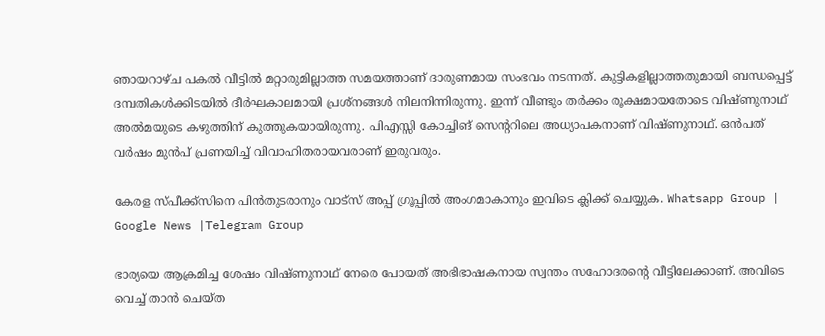ഞായറാഴ്ച പകല്‍ വീട്ടില്‍ മറ്റാരുമില്ലാത്ത സമയത്താണ് ദാരുണമായ സംഭവം നടന്നത്. കുട്ടികളില്ലാത്തതുമായി ബന്ധപ്പെട്ട് ദമ്പതികള്‍ക്കിടയില്‍ ദീര്‍ഘകാലമായി പ്രശ്‌നങ്ങള്‍ നിലനിന്നിരുന്നു. ഇന്ന് വീണ്ടും തര്‍ക്കം രൂക്ഷമായതോടെ വിഷ്ണുനാഥ് അല്‍മയുടെ കഴുത്തിന് കുത്തുകയായിരുന്നു. പിഎസ്സി കോച്ചിങ് സെന്ററിലെ അധ്യാപകനാണ് വിഷ്ണുനാഥ്. ഒന്‍പത് വര്‍ഷം മുന്‍പ് പ്രണയിച്ച്‌ വിവാഹിതരായവരാണ് ഇരുവരും.

കേരള സ്പീക്ക്സിനെ പിൻതുടരാനും വാട്സ് അപ്പ് ഗ്രൂപ്പിൽ അംഗമാകാനും ഇവിടെ ക്ലിക്ക് ചെയ്യുക. Whatsapp Group | Google News |Telegram Group

ഭാര്യയെ ആക്രമിച്ച ശേഷം വിഷ്ണുനാഥ് നേരെ പോയത് അഭിഭാഷകനായ സ്വന്തം സഹോദരന്റെ വീട്ടിലേക്കാണ്. അവിടെ വെച്ച്‌ താന്‍ ചെയ്ത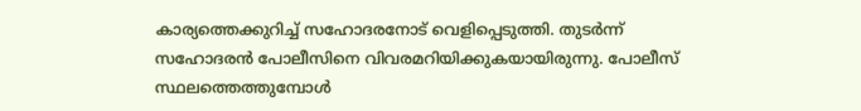കാര്യത്തെക്കുറിച്ച്‌ സഹോദരനോട് വെളിപ്പെടുത്തി. തുടര്‍ന്ന് സഹോദരന്‍ പോലീസിനെ വിവരമറിയിക്കുകയായിരുന്നു. പോലീസ് സ്ഥലത്തെത്തുമ്പോള്‍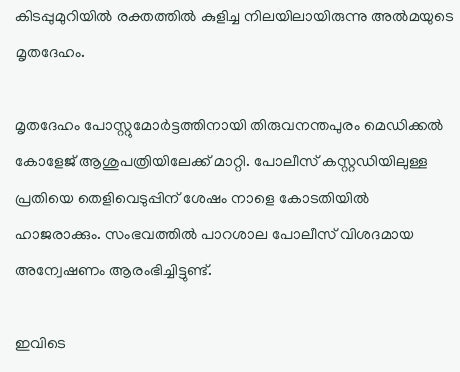കിടപ്പുമുറിയില്‍ രക്തത്തില്‍ കുളിച്ച നിലയിലായിരുന്നു അല്‍മയുടെ മൃതദേഹം.

മൃതദേഹം പോസ്റ്റുമോര്‍ട്ടത്തിനായി തിരുവനന്തപുരം മെഡിക്കല്‍ കോളേജ് ആശുപത്രിയിലേക്ക് മാറ്റി. പോലീസ് കസ്റ്റഡിയിലുള്ള പ്രതിയെ തെളിവെടുപ്പിന് ശേഷം നാളെ കോടതിയില്‍ ഹാജരാക്കും. സംഭവത്തില്‍ പാറശാല പോലീസ് വിശദമായ അന്വേഷണം ആരംഭിച്ചിട്ടുണ്ട്.

ഇവിടെ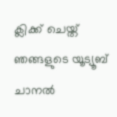ക്ലിക്ക് ചെയ്ത് ഞങ്ങളുടെ യൂട്യൂബ് ചാനൽ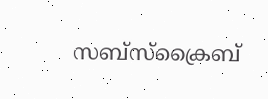സബ്സ്ക്രൈബ്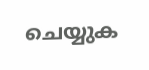ചെയ്യുക